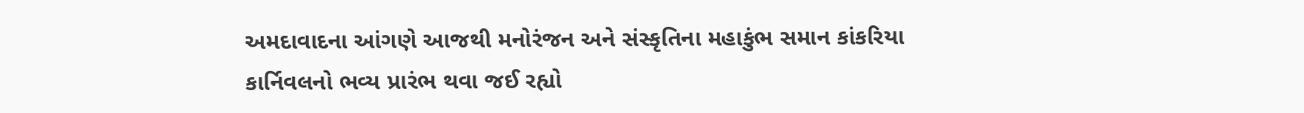અમદાવાદના આંગણે આજથી મનોરંજન અને સંસ્કૃતિના મહાકુંભ સમાન કાંકરિયા કાર્નિવલનો ભવ્ય પ્રારંભ થવા જઈ રહ્યો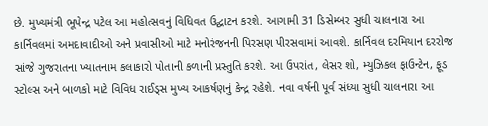છે. મુખ્યમંત્રી ભૂપેન્દ્ર પટેલ આ મહોત્સવનું વિધિવત ઉદ્ઘાટન કરશે. આગામી 31 ડિસેમ્બર સુધી ચાલનારા આ કાર્નિવલમાં અમદાવાદીઓ અને પ્રવાસીઓ માટે મનોરંજનની પિરસણ પીરસવામાં આવશે. કાર્નિવલ દરમિયાન દરરોજ સાંજે ગુજરાતના ખ્યાતનામ કલાકારો પોતાની કળાની પ્રસ્તુતિ કરશે. આ ઉપરાંત, લેસર શો, મ્યુઝિકલ ફાઉન્ટેન, ફૂડ સ્ટોલ્સ અને બાળકો માટે વિવિધ રાઈડ્સ મુખ્ય આકર્ષણનું કેન્દ્ર રહેશે. નવા વર્ષની પૂર્વ સંધ્યા સુધી ચાલનારા આ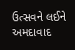ઉત્સવને લઈને અમદાવાદ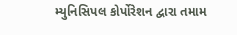મ્યુનિસિપલ કોર્પોરેશન દ્વારા તમામ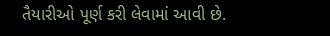તૈયારીઓ પૂર્ણ કરી લેવામાં આવી છે.